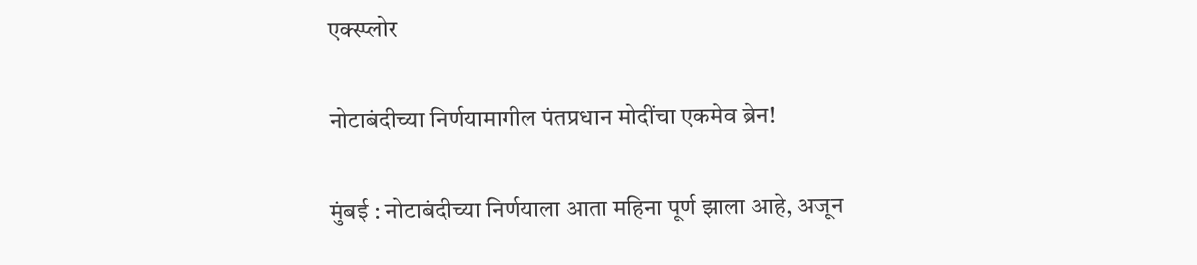एक्स्प्लोर

नोटाबंदीच्या निर्णयामागील पंतप्रधान मोदींचा एकमेव ब्रेन!

मुंबई : नोटाबंदीच्या निर्णयाला आता महिना पूर्ण झाला आहे, अजून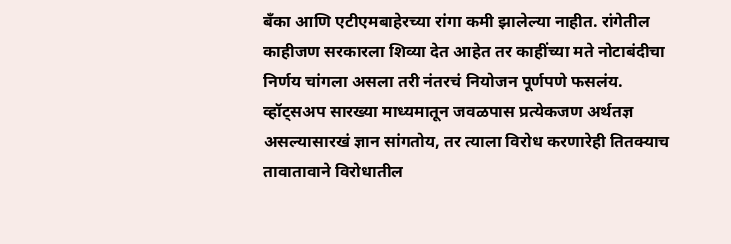बँका आणि एटीएमबाहेरच्या रांगा कमी झालेल्या नाहीत. रांगेतील काहीजण सरकारला शिव्या देत आहेत तर काहींच्या मते नोटाबंदीचा निर्णय चांगला असला तरी नंतरचं नियोजन पूर्णपणे फसलंय. व्हॉट्सअप सारख्या माध्यमातून जवळपास प्रत्येकजण अर्थतज्ञ असल्यासारखं ज्ञान सांगतोय, तर त्याला विरोध करणारेही तितक्याच तावातावाने विरोधातील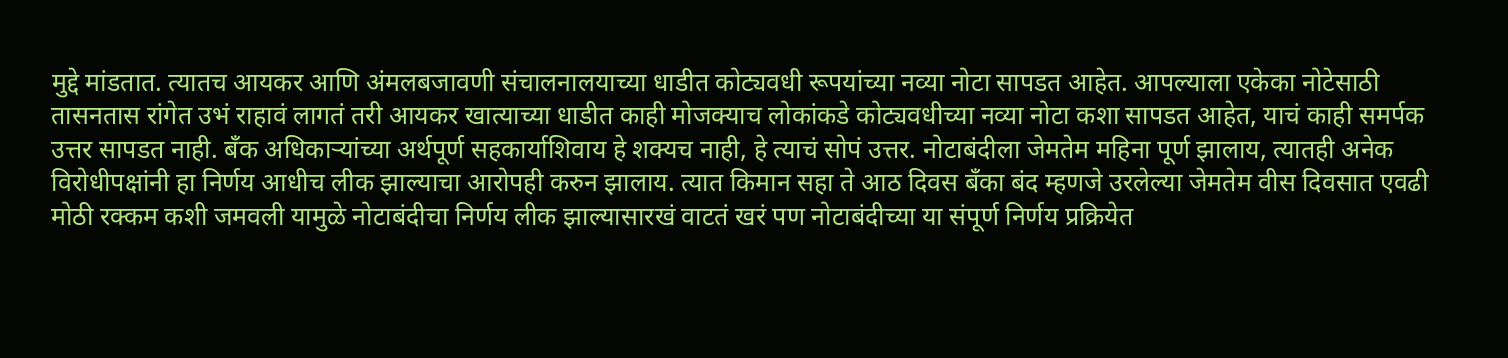मुद्दे मांडतात. त्यातच आयकर आणि अंमलबजावणी संचालनालयाच्या धाडीत कोट्यवधी रूपयांच्या नव्या नोटा सापडत आहेत. आपल्याला एकेका नोटेसाठी तासनतास रांगेत उभं राहावं लागतं तरी आयकर खात्याच्या धाडीत काही मोजक्याच लोकांकडे कोट्यवधीच्या नव्या नोटा कशा सापडत आहेत, याचं काही समर्पक उत्तर सापडत नाही. बँक अधिकाऱ्यांच्या अर्थपूर्ण सहकार्याशिवाय हे शक्यच नाही, हे त्याचं सोपं उत्तर. नोटाबंदीला जेमतेम महिना पूर्ण झालाय, त्यातही अनेक विरोधीपक्षांनी हा निर्णय आधीच लीक झाल्याचा आरोपही करुन झालाय. त्यात किमान सहा ते आठ दिवस बँका बंद म्हणजे उरलेल्या जेमतेम वीस दिवसात एवढी मोठी रक्कम कशी जमवली यामुळे नोटाबंदीचा निर्णय लीक झाल्यासारखं वाटतं खरं पण नोटाबंदीच्या या संपूर्ण निर्णय प्रक्रियेत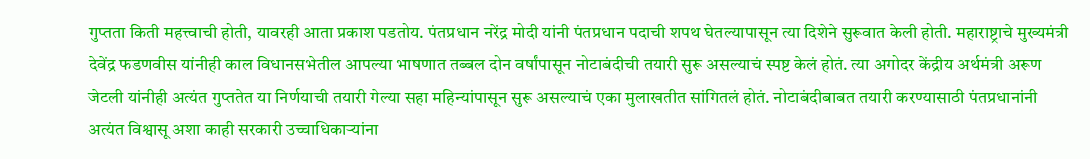गुप्तता किती महत्त्वाची होती, यावरही आता प्रकाश पडतोय. पंतप्रधान नरेंद्र मोदी यांनी पंतप्रधान पदाची शपथ घेतल्यापासून त्या दिशेने सुरूवात केली होती. महाराष्ट्राचे मुख्यमंत्री देवेंद्र फडणवीस यांनीही काल विधानसभेतील आपल्या भाषणात तब्बल दोन वर्षांपासून नोटाबंदीची तयारी सुरू असल्याचं स्पष्ट केलं होतं. त्या अगोदर केंद्रीय अर्थमंत्री अरूण जेटली यांनीही अत्यंत गुप्ततेत या निर्णयाची तयारी गेल्या सहा महिन्यांपासून सुरू असल्याचं एका मुलाखतीत सांगितलं होतं. नोटाबंदीबाबत तयारी करण्यासाठी पंतप्रधानांनी अत्यंत विश्वासू अशा काही सरकारी उच्चाधिकाऱ्यांना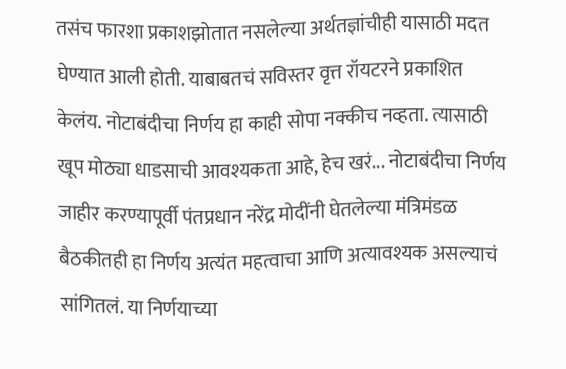तसंच फारशा प्रकाशझोतात नसलेल्या अर्थतज्ञांचीही यासाठी मदत घेण्यात आली होती. याबाबतचं सविस्तर वृत्त रॉयटरने प्रकाशित केलंय. नोटाबंदीचा निर्णय हा काही सोपा नक्कीच नव्हता. त्यासाठी खूप मोठ्या धाडसाची आवश्यकता आहे, हेच खरं... नोटाबंदीचा निर्णय जाहीर करण्यापूर्वी पंतप्रधान नरेंद्र मोदींनी घेतलेल्या मंत्रिमंडळ बैठकीतही हा निर्णय अत्यंत महत्वाचा आणि अत्यावश्यक असल्याचं सांगितलं. या निर्णयाच्या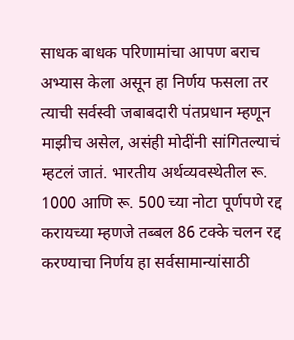साधक बाधक परिणामांचा आपण बराच अभ्यास केला असून हा निर्णय फसला तर त्याची सर्वस्वी जबाबदारी पंतप्रधान म्हणून माझीच असेल, असंही मोदींनी सांगितल्याचं म्हटलं जातं. भारतीय अर्थव्यवस्थेतील रू. 1000 आणि रू. 500 च्या नोटा पूर्णपणे रद्द करायच्या म्हणजे तब्बल 86 टक्के चलन रद्द करण्याचा निर्णय हा सर्वसामान्यांसाठी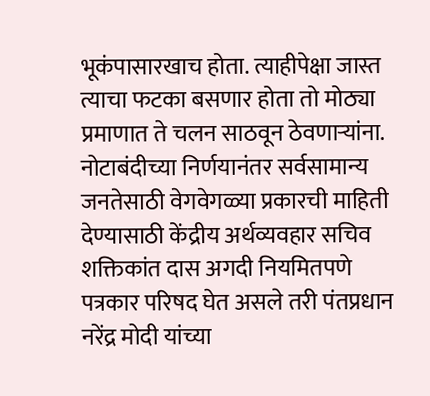भूकंपासारखाच होता. त्याहीपेक्षा जास्त त्याचा फटका बसणार होता तो मोठ्या प्रमाणात ते चलन साठवून ठेवणाऱ्यांना. नोटाबंदीच्या निर्णयानंतर सर्वसामान्य जनतेसाठी वेगवेगळ्या प्रकारची माहिती देण्यासाठी केंद्रीय अर्थव्यवहार सचिव शक्तिकांत दास अगदी नियमितपणे पत्रकार परिषद घेत असले तरी पंतप्रधान नरेंद्र मोदी यांच्या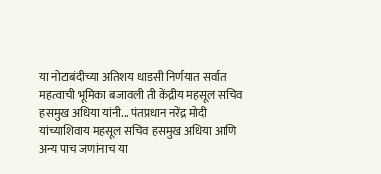या नोटाबंदीच्या अतिशय धाडसी निर्णयात सर्वात महत्वाची भूमिका बजावली ती केंद्रीय महसूल सचिव हसमुख अधिया यांनी... पंतप्रधान नरेंद्र मोदी यांच्याशिवाय महसूल सचिव हसमुख अधिया आणि अन्य पाच जणांनाच या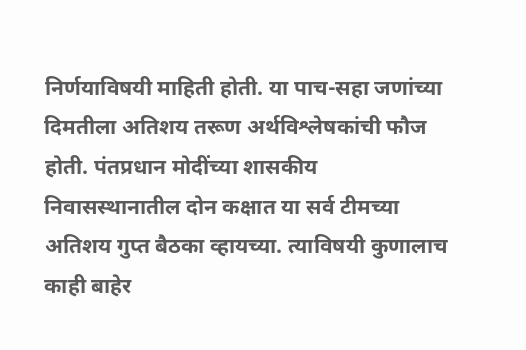निर्णयाविषयी माहिती होती. या पाच-सहा जणांच्या दिमतीला अतिशय तरूण अर्थविश्लेषकांची फौज होती. पंतप्रधान मोदींच्या शासकीय निवासस्थानातील दोन कक्षात या सर्व टीमच्या अतिशय गुप्त बैठका व्हायच्या. त्याविषयी कुणालाच काही बाहेर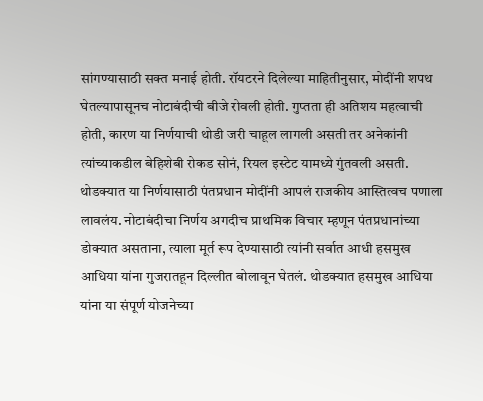सांगण्यासाठी सक्त मनाई होती. रॉयटरने दिलेल्या माहितीनुसार, मोदींनी शपथ घेतल्यापासूनच नोटाबंदीची बीजे रोवली होती. गुप्तता ही अतिशय महत्वाची होती, कारण या निर्णयाची थोडी जरी चाहूल लागली असती तर अनेकांनी त्यांच्याकडील बेहिशेबी रोकड सोनं, रियल इस्टेट यामध्ये गुंतवली असती. थोडक्यात या निर्णयासाठी पंतप्रधान मोदींनी आपलं राजकीय आस्तित्वच पणाला लावलंय. नोटाबंदीचा निर्णय अगदीच प्राथमिक विचार म्हणून पंतप्रधानांच्या डोक्यात असताना, त्याला मूर्त रूप देण्यासाठी त्यांनी सर्वात आधी हसमुख आधिया यांना गुजरातहून दिल्लीत बोलावून घेतलं. थोडक्यात हसमुख आधिया यांना या संपूर्ण योजनेच्या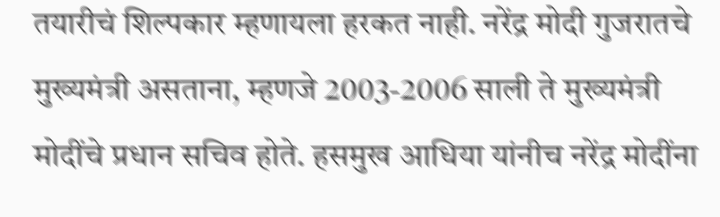तयारीचं शिल्पकार म्हणायला हरकत नाही. नरेंद्र मोदी गुजरातचे मुख्यमंत्री असताना, म्हणजे 2003-2006 साली ते मुख्यमंत्री मोदींचे प्रधान सचिव होते. हसमुख आधिया यांनीच नरेंद्र मोदींना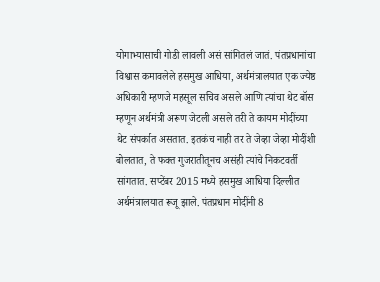योगाभ्यासाची गोडी लावली असं सांगितलं जातं. पंतप्रधानांचा विश्वास कमावलेले हसमुख आधिया, अर्थमंत्रालयात एक ज्येष्ठ अधिकारी म्हणजे महसूल सचिव असले आणि त्यांचा थेट बॉस म्हणून अर्थमंत्री अरूण जेटली असले तरी ते कायम मोदींच्या थेट संपर्कात असतात. इतकंच नाही तर ते जेव्हा जेव्हा मोदींशी बोलतात, ते फक्त गुजरातीतूनच असंही त्यांचे निकटवर्ती सांगतात. सप्टेंबर 2015 मध्ये हसमुख आधिया दिल्लीत अर्थमंत्रालयात रूजू झाले. पंतप्रधान मोदींनी 8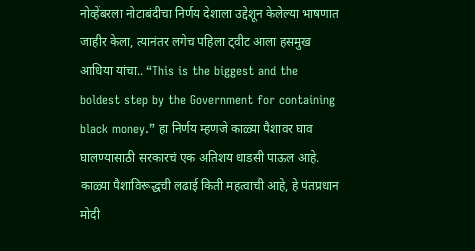नोव्हेंबरला नोटाबंदीचा निर्णय देशाला उद्देशून केलेल्या भाषणात जाहीर केला, त्यानंतर लगेच पहिला ट्वीट आला हसमुख आधिया यांचा.. “This is the biggest and the boldest step by the Government for containing black money.” हा निर्णय म्हणजे काळ्या पैशावर घाव घालण्यासाठी सरकारचं एक अतिशय धाडसी पाऊल आहे. काळ्या पैशाविरूद्धची लढाई किती महत्वाची आहे, हे पंतप्रधान मोदी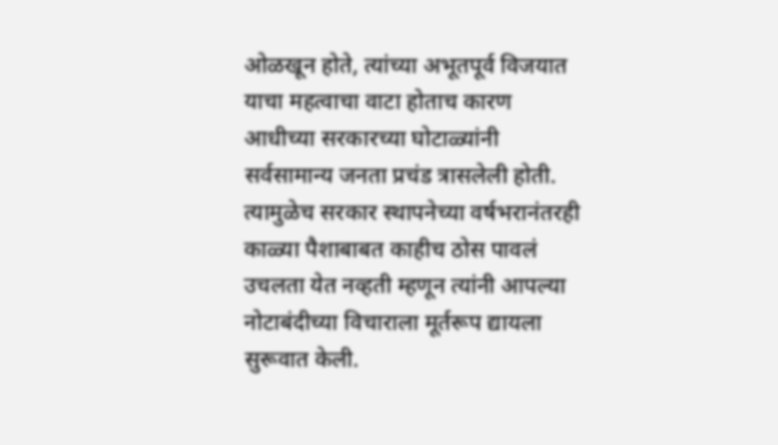ओळखून होते, त्यांच्या अभूतपूर्व विजयात याचा महत्वाचा वाटा होताच कारण आधीच्या सरकारच्या घोटाळ्यांनी सर्वसामान्य जनता प्रचंड त्रासलेली होती. त्यामुळेच सरकार स्थापनेच्या वर्षभरानंतरही काळ्या पैशाबाबत काहीच ठोस पावलं उचलता येत नव्हती म्हणून त्यांनी आपल्या नोटाबंदीच्या विचाराला मूर्तरूप द्यायला सुरूवात केली.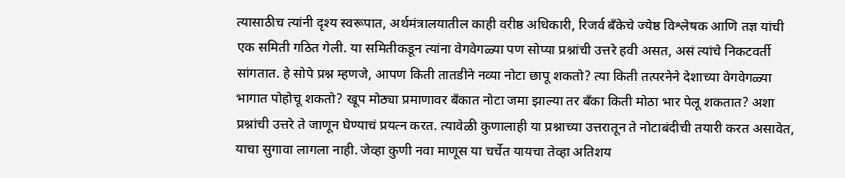त्यासाठीच त्यांनी दृश्य स्वरूपात, अर्थमंत्रालयातील काही वरीष्ठ अधिकारी, रिजर्व बँकेचे ज्येष्ठ विश्लेषक आणि तज्ञ यांची एक समिती गठित गेली. या समितीकडून त्यांना वेगवेगळ्या पण सोप्या प्रश्नांची उत्तरे हवी असत, असं त्यांचे निकटवर्ती सांगतात. हे सोपे प्रश्न म्हणजे, आपण किती तातडीने नव्या नोटा छापू शकतो? त्या किती तत्परनेने देशाच्या वेगवेगळ्या भागात पोहोचू शकतो? खूप मोठ्या प्रमाणावर बँकात नोटा जमा झाल्या तर बँका किती मोठा भार पेलू शकतात? अशा प्रश्नांची उत्तरे ते जाणून घेण्याचं प्रयत्न करत. त्यावेळी कुणालाही या प्रश्नाच्या उत्तरातून ते नोटाबंदीची तयारी करत असावेत, याचा सुगावा लागला नाही. जेव्हा कुणी नवा माणूस या चर्चेत यायचा तेव्हा अतिशय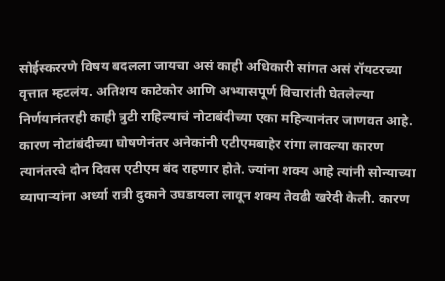सोईस्कररणे विषय बदलला जायचा असं काही अधिकारी सांगत असं रॉयटरच्या वृत्तात म्हटलंय. अतिशय काटेकोर आणि अभ्यासपूर्ण विचारांती घेतलेल्या निर्णयानंतरही काही त्रुटी राहिल्याचं नोटाबंदीच्या एका महिन्यानंतर जाणवत आहे. कारण नोटांबंदीच्या घोषणेनंतर अनेकांनी एटीएमबाहेर रांगा लावल्या कारण त्यानंतरचे दोन दिवस एटीएम बंद राहणार होते. ज्यांना शक्य आहे त्यांनी सोन्याच्या व्यापाऱ्यांना अर्ध्या रात्री दुकाने उघडायला लावून शक्य तेवढी खरेदी केली. कारण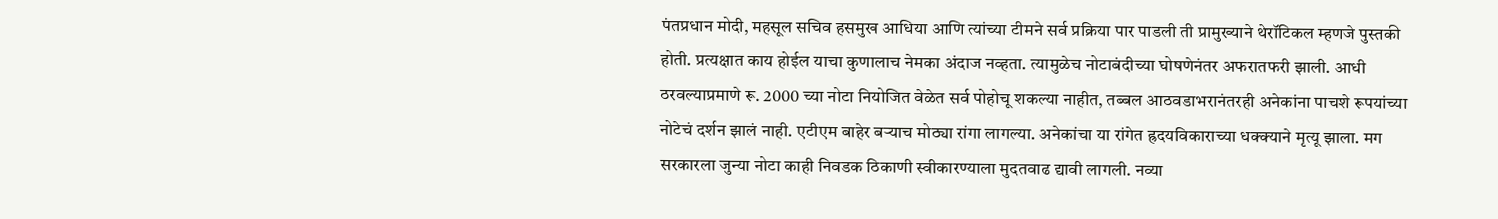पंतप्रधान मोदी, महसूल सचिव हसमुख आधिया आणि त्यांच्या टीमने सर्व प्रक्रिया पार पाडली ती प्रामुख्याने थेरॉटिकल म्हणजे पुस्तकी होती. प्रत्यक्षात काय होईल याचा कुणालाच नेमका अंदाज नव्हता. त्यामुळेच नोटाबंदीच्या घोषणेनंतर अफरातफरी झाली. आधी ठरवल्याप्रमाणे रू. 2000 च्या नोटा नियोजित वेळेत सर्व पोहोचू शकल्या नाहीत, तब्बल आठवडाभरानंतरही अनेकांना पाचशे रूपयांच्या नोटेचं दर्शन झालं नाही. एटीएम बाहेर बऱ्याच मोठ्या रांगा लागल्या. अनेकांचा या रांगेत ह्रदयविकाराच्या धक्क्याने मृत्यू झाला. मग सरकारला जुन्या नोटा काही निवडक ठिकाणी स्वीकारण्याला मुदतवाढ द्यावी लागली. नव्या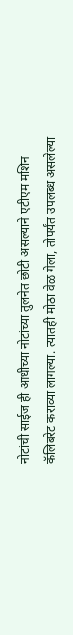नोटांची साईज ही आधीच्या नोटांच्या तुलनेत छोटी असल्याने एटीएम मशिन कॅलिबरेट कराव्या लागल्या. त्यातही मोठा वेळ गेला, तोपर्यंत उपलब्ध असलेल्या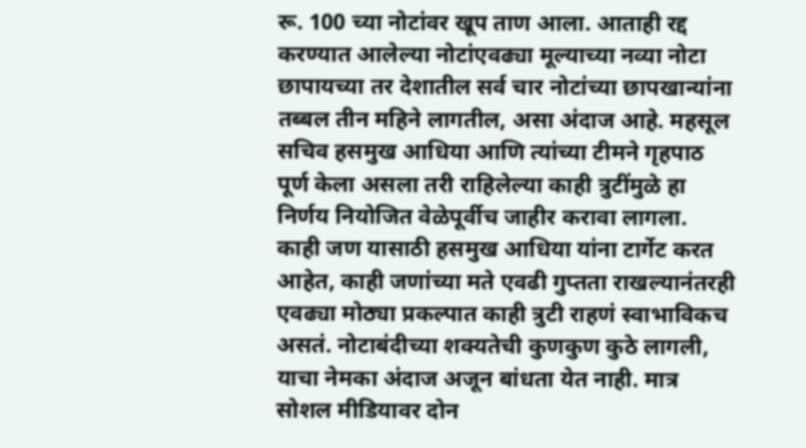रू. 100 च्या नोटांवर खूप ताण आला. आताही रद्द करण्यात आलेल्या नोटांएवढ्या मूल्याच्या नव्या नोटा छापायच्या तर देशातील सर्व चार नोटांच्या छापखान्यांना तब्बल तीन महिने लागतील, असा अंदाज आहे. महसूल सचिव हसमुख आधिया आणि त्यांच्या टीमने गृहपाठ पूर्ण केला असला तरी राहिलेल्या काही त्रुटींमुळे हा निर्णय नियोजित वेळेपूर्वीच जाहीर करावा लागला. काही जण यासाठी हसमुख आधिया यांना टार्गेट करत आहेत, काही जणांच्या मते एवढी गुप्तता राखल्यानंतरही एवढ्या मोठ्या प्रकल्पात काही त्रुटी राहणं स्वाभाविकच असतं. नोटाबंदीच्या शक्यतेची कुणकुण कुठे लागली, याचा नेमका अंदाज अजून बांधता येत नाही. मात्र सोशल मीडियावर दोन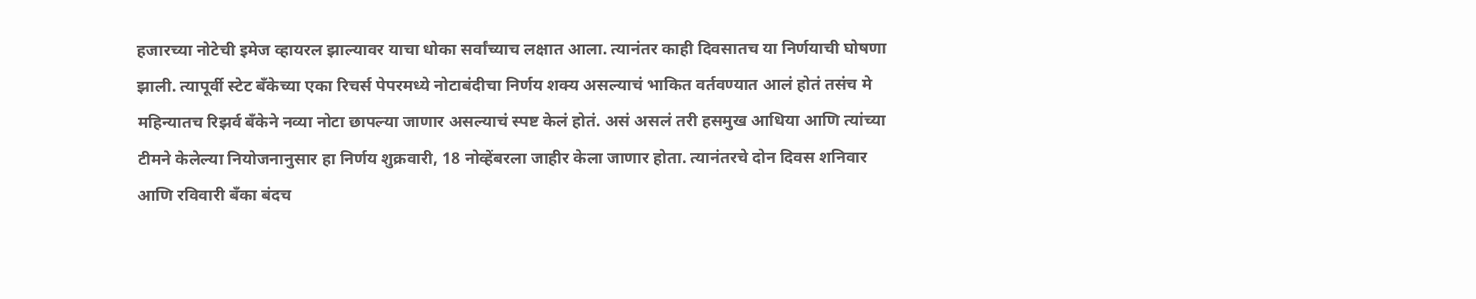हजारच्या नोटेची इमेज व्हायरल झाल्यावर याचा धोका सर्वांच्याच लक्षात आला. त्यानंतर काही दिवसातच या निर्णयाची घोषणा झाली. त्यापूर्वी स्टेट बँकेच्या एका रिचर्स पेपरमध्ये नोटाबंदीचा निर्णय शक्य असल्याचं भाकित वर्तवण्यात आलं होतं तसंच मे महिन्यातच रिझर्व बँकेने नव्या नोटा छापल्या जाणार असल्याचं स्पष्ट केलं होतं. असं असलं तरी हसमुख आधिया आणि त्यांच्या टीमने केलेल्या नियोजनानुसार हा निर्णय शुक्रवारी, 18 नोव्हेंबरला जाहीर केला जाणार होता. त्यानंतरचे दोन दिवस शनिवार आणि रविवारी बँका बंदच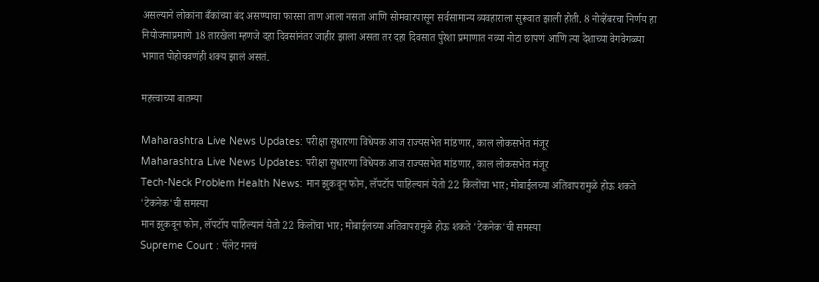असल्याने लोकांना बँकांच्या बंद असण्याचा फारसा ताण आला नसता आणि सोमवारपासून सर्वसामान्य व्यवहाराला सुरूवात झाली होती. 8 नोव्हेंबरचा निर्णय हा नियोजनाप्रमाणे 18 तारखेला म्हणजे दहा दिवसांनंतर जाहीर झाला असता तर दहा दिवसात पुरेशा प्रमाणात नव्या नोटा छापणं आणि त्या देशाच्या वेगवेगळ्या भागात पोहोचवणंही शक्य झालं असतं.

महत्त्वाच्या बातम्या

Maharashtra Live News Updates: परीक्षा सुधारणा विधेयक आज राज्यसभेत मांडणार, काल लोकसभेत मंजूर
Maharashtra Live News Updates: परीक्षा सुधारणा विधेयक आज राज्यसभेत मांडणार, काल लोकसभेत मंजूर
Tech-Neck Problem Health News: मान झुकवून फोन, लॅपटॉप पाहिल्यानं येतो 22 किलोंचा भार; मोबाईलच्या अतिवापरामुळे होऊ शकते 'टेकनेक'ची समस्या
मान झुकवून फोन, लॅपटॉप पाहिल्यानं येतो 22 किलोंचा भार; मोबाईलच्या अतिवापरामुळे होऊ शकते 'टेकनेक'ची समस्या
Supreme Court : पॅलेट गनचं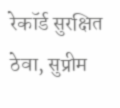रेकॉर्ड सुरक्षित ठेवा, सुप्रीम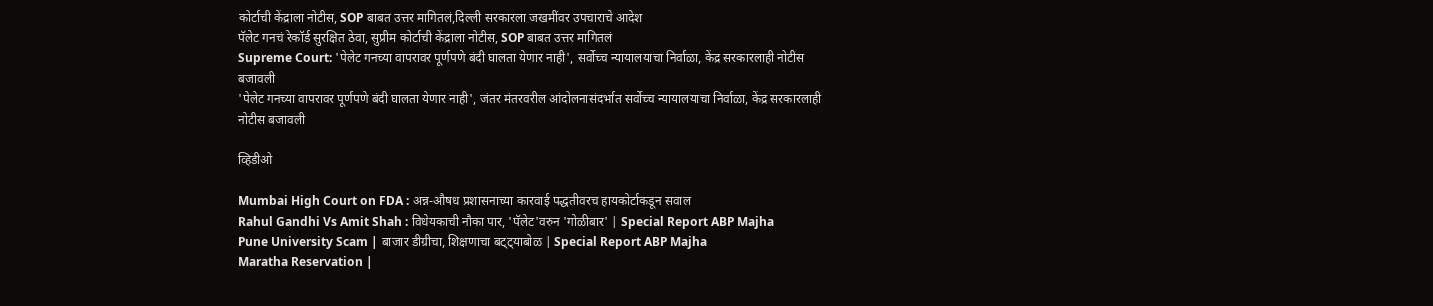कोर्टाची केंद्राला नोटीस, SOP बाबत उत्तर मागितलं,दिल्ली सरकारला जखमींवर उपचाराचे आदेश
पॅलेट गनचं रेकॉर्ड सुरक्षित ठेवा, सुप्रीम कोर्टाची केंद्राला नोटीस, SOP बाबत उत्तर मागितलं
Supreme Court: 'पेलेट गनच्या वापरावर पूर्णपणे बंदी घालता येणार नाही', सर्वोच्च न्यायालयाचा निर्वाळा, केंद्र सरकारलाही नोटीस बजावली
'पेलेट गनच्या वापरावर पूर्णपणे बंदी घालता येणार नाही', जंतर मंतरवरील आंदोलनासंदर्भात सर्वोच्च न्यायालयाचा निर्वाळा, केंद्र सरकारलाही नोटीस बजावली

व्हिडीओ

Mumbai High Court on FDA : अन्न-औषध प्रशासनाच्या कारवाई पद्धतीवरच हायकोर्टाकडून सवाल
Rahul Gandhi Vs Amit Shah : विधेयकाची नौका पार, 'पॅलेट'वरुन 'गोळीबार' | Special Report ABP Majha
Pune University Scam | बाजार डीग्रीचा, शिक्षणाचा बट्ट्याबोळ | Special Report ABP Majha
Maratha Reservation |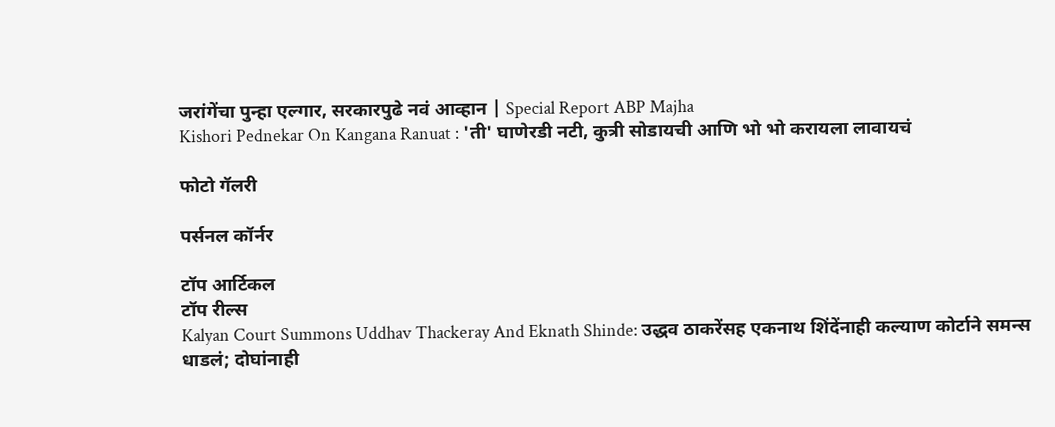जरांगेंचा पुन्हा एल्गार, सरकारपुढे नवं आव्हान | Special Report ABP Majha
Kishori Pednekar On Kangana Ranuat : 'ती' घाणेरडी नटी, कुत्री सोडायची आणि भो भो करायला लावायचं

फोटो गॅलरी

पर्सनल कॉर्नर

टॉप आर्टिकल
टॉप रील्स
Kalyan Court Summons Uddhav Thackeray And Eknath Shinde: उद्धव ठाकरेंसह एकनाथ शिंदेंनाही कल्याण कोर्टाने समन्स धाडलं; दोघांनाही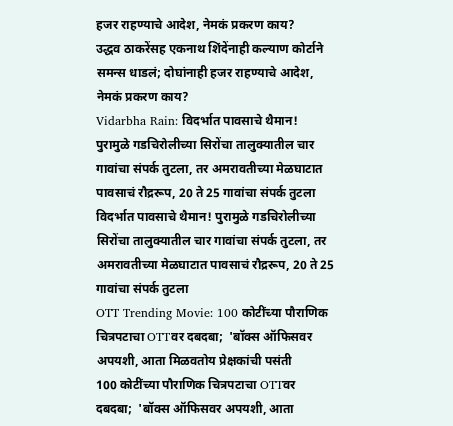हजर राहण्याचे आदेश, नेमकं प्रकरण काय?
उद्धव ठाकरेंसह एकनाथ शिंदेंनाही कल्याण कोर्टाने समन्स धाडलं; दोघांनाही हजर राहण्याचे आदेश, नेमकं प्रकरण काय?
Vidarbha Rain: विदर्भात पावसाचे थैमान! पुरामुळे गडचिरोलीच्या सिरोंचा तालुक्यातील चार गावांचा संपर्क तुटला, तर अमरावतीच्या मेळघाटात पावसाचं रौद्ररूप, 20 ते 25 गावांचा संपर्क तुटला
विदर्भात पावसाचे थैमान! पुरामुळे गडचिरोलीच्या सिरोंचा तालुक्यातील चार गावांचा संपर्क तुटला, तर अमरावतीच्या मेळघाटात पावसाचं रौद्ररूप, 20 ते 25 गावांचा संपर्क तुटला
OTT Trending Movie: 100 कोटींच्या पौराणिक चित्रपटाचा OTTवर दबदबा;  'बॉक्स ऑफिसवर अपयशी, आता मिळवतोय प्रेक्षकांची पसंती
100 कोटींच्या पौराणिक चित्रपटाचा OTTवर दबदबा;  'बॉक्स ऑफिसवर अपयशी, आता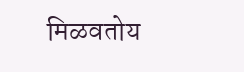मिळवतोय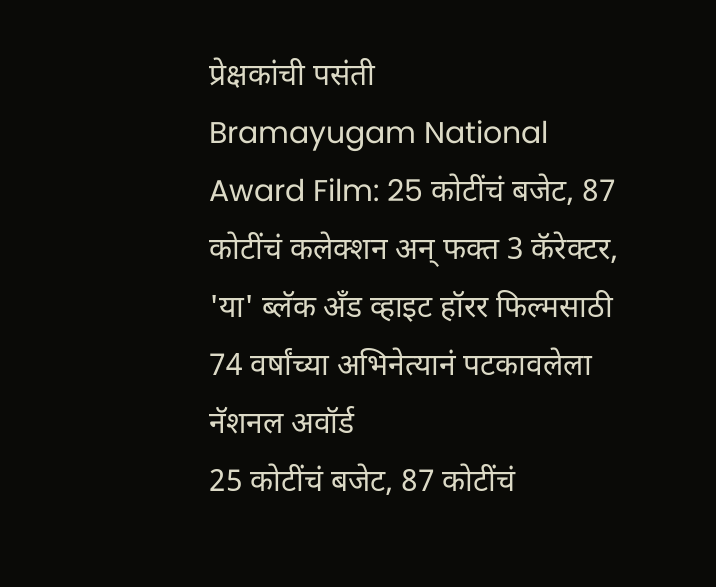प्रेक्षकांची पसंती
Bramayugam National Award Film: 25 कोटींचं बजेट, 87 कोटींचं कलेक्शन अन् फक्त 3 कॅरेक्टर, 'या' ब्लॅक अँड व्हाइट हॉरर फिल्मसाठी 74 वर्षांच्या अभिनेत्यानं पटकावलेला नॅशनल अवॉर्ड
25 कोटींचं बजेट, 87 कोटींचं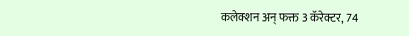कलेक्शन अन् फक्त 3 कॅरेक्टर, 74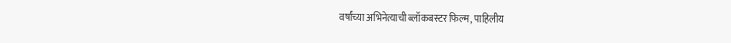वर्षांच्या अभिनेत्याची ब्लॉकबस्टर फिल्म, पाहिलीय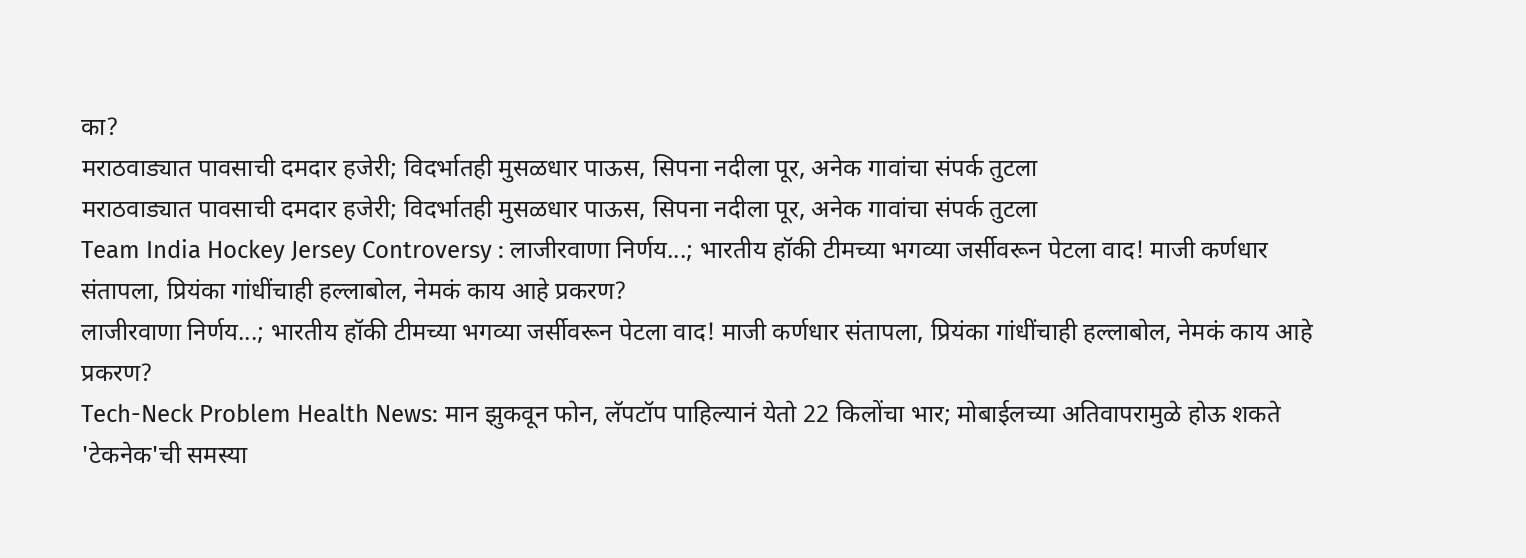का?
मराठवाड्यात पावसाची दमदार हजेरी; विदर्भातही मुसळधार पाऊस, सिपना नदीला पूर, अनेक गावांचा संपर्क तुटला
मराठवाड्यात पावसाची दमदार हजेरी; विदर्भातही मुसळधार पाऊस, सिपना नदीला पूर, अनेक गावांचा संपर्क तुटला
Team India Hockey Jersey Controversy : लाजीरवाणा निर्णय...; भारतीय हॉकी टीमच्या भगव्या जर्सीवरून पेटला वाद! माजी कर्णधार संतापला, प्रियंका गांधींचाही हल्लाबोल, नेमकं काय आहे प्रकरण?
लाजीरवाणा निर्णय...; भारतीय हॉकी टीमच्या भगव्या जर्सीवरून पेटला वाद! माजी कर्णधार संतापला, प्रियंका गांधींचाही हल्लाबोल, नेमकं काय आहे प्रकरण?
Tech-Neck Problem Health News: मान झुकवून फोन, लॅपटॉप पाहिल्यानं येतो 22 किलोंचा भार; मोबाईलच्या अतिवापरामुळे होऊ शकते 'टेकनेक'ची समस्या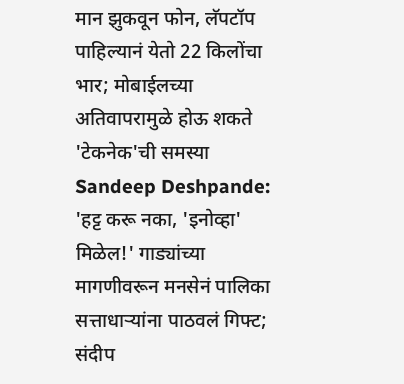मान झुकवून फोन, लॅपटॉप पाहिल्यानं येतो 22 किलोंचा भार; मोबाईलच्या अतिवापरामुळे होऊ शकते 'टेकनेक'ची समस्या
Sandeep Deshpande: 'हट्ट करू नका, 'इनोव्हा' मिळेल!' गाड्यांच्या मागणीवरून मनसेनं पालिका सत्ताधाऱ्यांना पाठवलं गिफ्ट; संदीप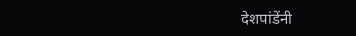देशपांडेंनी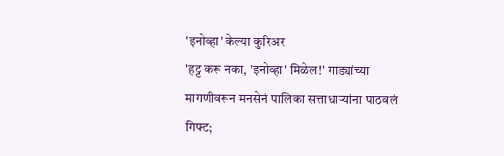'इनोव्हा' केल्या कुरिअर
'हट्ट करू नका, 'इनोव्हा' मिळेल!' गाड्यांच्या मागणीवरून मनसेनं पालिका सत्ताधाऱ्यांना पाठवलं गिफ्ट;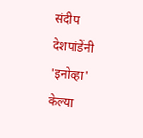संदीप देशपांडेंनी 'इनोव्हा' केल्या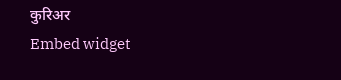कुरिअर
Embed widget